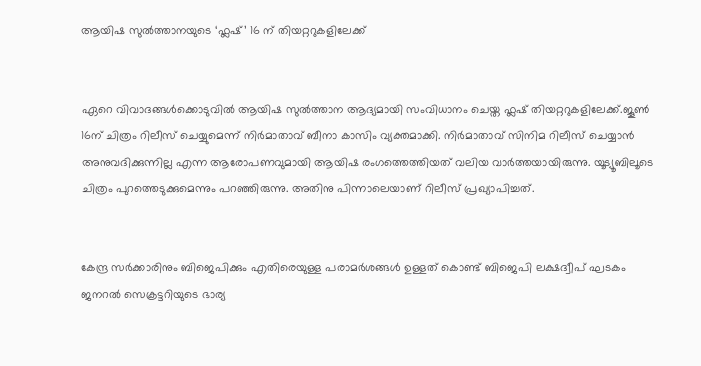ആയിഷ സുല്‍ത്താനയുടെ ‘ഫ്ലഷ്’ 16 ന് തിയറ്ററുകളിലേക്ക്


ഏറെ വിവാദങ്ങള്‍ക്കൊടുവില്‍ ആയിഷ സുല്‍ത്താന ആദ്യമായി സംവിധാനം ചെയ്ത ഫ്ലഷ് തിയറ്ററുകളിലേക്ക്.ജൂണ്‍ 16ന് ചിത്രം റിലീസ് ചെയ്യുമെന്ന് നിര്‍മാതാവ് ബീനാ കാസിം വ്യക്തമാക്കി. നിര്‍മാതാവ് സിനിമ റിലീസ് ചെയ്യാൻ അനുവദിക്കുന്നില്ല എന്ന ആരോപണവുമായി ആയിഷ രംഗത്തെത്തിയത് വലിയ വാര്‍ത്തയായിരുന്നു. യൂട്യൂബിലൂടെ ചിത്രം പുറത്തെടുക്കുമെന്നും പറഞ്ഞിരുന്നു. അതിനു പിന്നാലെയാണ് റിലീസ് പ്രഖ്യാപിച്ചത്.


കേന്ദ്ര സര്‍ക്കാരിനും ബിജെപിക്കും എതിരെയുള്ള പരാമര്‍ശങ്ങള്‍ ഉള്ളത് കൊണ്ട് ബിജെപി ലക്ഷദ്വീപ് ഘടകം ജനറല്‍ സെക്രട്ടറിയുടെ ഭാര്യ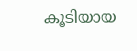കൂടിയായ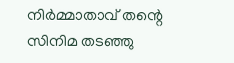നിര്‍മ്മാതാവ് തന്റെ സിനിമ തടഞ്ഞു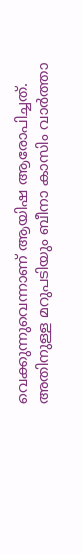വെക്കുന്നുവെന്നാണ് ആയിഷ ആരോപിച്ചത്. അതിനുള്ള മറുപടിയും ബീനാ കാസിം വാര്‍ത്താ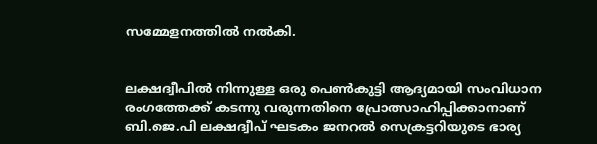സമ്മേളനത്തില്‍ നല്‍കി.


ലക്ഷദ്വീപില്‍ നിന്നുള്ള ഒരു പെണ്‍കുട്ടി ആദ്യമായി സംവിധാന രംഗത്തേക്ക് കടന്നു വരുന്നതിനെ പ്രോത്സാഹിപ്പിക്കാനാണ് ബി.ജെ.പി ലക്ഷദ്വീപ് ഘടകം ജനറല്‍ സെക്രട്ടറിയുടെ ഭാര്യ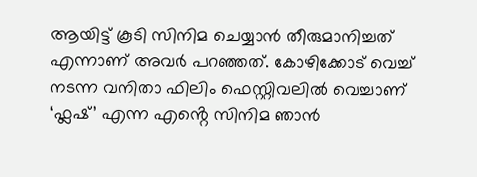ആയിട്ട് കൂടി സിനിമ ചെയ്യാൻ തീരുമാനിച്ചത് എന്നാണ് അവര്‍ പറഞ്ഞത്. കോഴിക്കോട് വെച്ച്‌ നടന്ന വനിതാ ഫിലിം ഫെസ്റ്റിവലില്‍ വെച്ചാണ് ‘ഫ്ലഷ്’ എന്ന എൻ്റെ സിനിമ ഞാൻ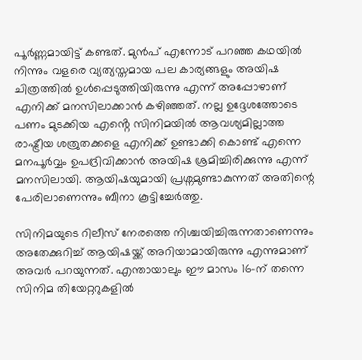പൂര്‍ണ്ണമായിട്ട് കണ്ടത്. മുൻപ് എന്നോട് പറഞ്ഞ കഥയില്‍ നിന്നും വളരെ വ്യത്യസ്തമായ പല കാര്യങ്ങളും അയിഷ ചിത്രത്തില്‍ ഉള്‍പ്പെടുത്തിയിരുന്നു എന്ന് അപ്പോഴാണ് എനിക്ക് മനസിലാക്കാൻ കഴിഞ്ഞത്. നല്ല ഉദ്ദേശത്തോടെ പണം മുടക്കിയ എൻ്റെ സിനിമയില്‍ ആവശ്യമില്ലാത്ത രാഷ്ട്രീയ ശത്രുതക്കളെ എനിക്ക് ഉണ്ടാക്കി കൊണ്ട് എന്നെ മനപൂര്‍വ്വം ഉപദ്രിവിക്കാൻ അയിഷ ശ്രമിച്ചിരിക്കുന്നു എന്ന് മനസിലായി. ആയിഷയുമായി പ്രശ്നമുണ്ടാകുന്നത് അതിന്റെ പേരിലാണെന്നും ബീനാ കൂട്ടിച്ചേര്‍ത്തു.

സിനിമയുടെ റിലീസ് നേരത്തെ നിശ്ചയിച്ചിരുന്നതാണെന്നും അതേക്കുറിച്ച്‌ ആയിഷയ്ക്ക് അറിയാമായിരുന്നു എന്നുമാണ് അവര്‍ പറയുന്നത്. എന്തായാലും ഈ മാസം 16-ന് തന്നെ സിനിമ തിയേറ്ററുകളില്‍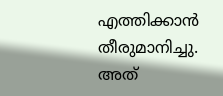എത്തിക്കാൻ തീരുമാനിച്ചു. അത്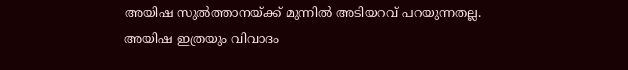അയിഷ സുല്‍ത്താനയ്ക്ക് മുന്നില്‍ അടിയറവ് പറയുന്നതല്ല. അയിഷ ഇത്രയും വിവാദം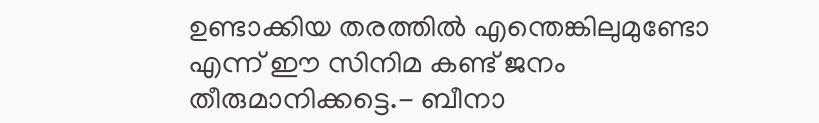ഉണ്ടാക്കിയ തരത്തില്‍ എന്തെങ്കിലുമുണ്ടോ എന്ന് ഈ സിനിമ കണ്ട് ജനം തീരുമാനിക്കട്ടെ.- ബീനാ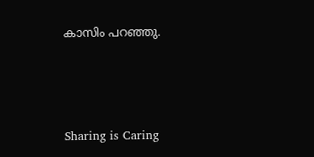കാസിം പറഞ്ഞു.



Sharing is Caring